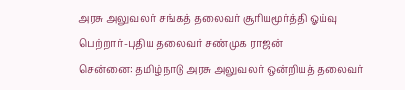அரசு அலுவலர் சங்கத் தலைவர் சூரியமூர்த்தி ஓய்வு பெற்றார்-புதிய தலைவர் சண்முக ராஜன்
சென்னை: தமிழ்நாடு அரசு அலுவலர் ஒன்றியத் தலைவர்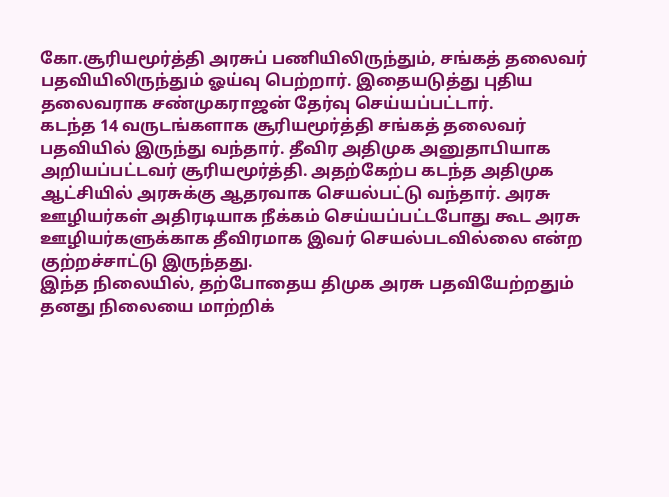கோ.சூரியமூர்த்தி அரசுப் பணியிலிருந்தும், சங்கத் தலைவர் பதவியிலிருந்தும் ஓய்வு பெற்றார். இதையடுத்து புதிய தலைவராக சண்முகராஜன் தேர்வு செய்யப்பட்டார்.
கடந்த 14 வருடங்களாக சூரியமூர்த்தி சங்கத் தலைவர் பதவியில் இருந்து வந்தார். தீவிர அதிமுக அனுதாபியாக அறியப்பட்டவர் சூரியமூர்த்தி. அதற்கேற்ப கடந்த அதிமுக ஆட்சியில் அரசுக்கு ஆதரவாக செயல்பட்டு வந்தார். அரசு ஊழியர்கள் அதிரடியாக நீக்கம் செய்யப்பட்டபோது கூட அரசு ஊழியர்களுக்காக தீவிரமாக இவர் செயல்படவில்லை என்ற குற்றச்சாட்டு இருந்தது.
இந்த நிலையில், தற்போதைய திமுக அரசு பதவியேற்றதும் தனது நிலையை மாற்றிக்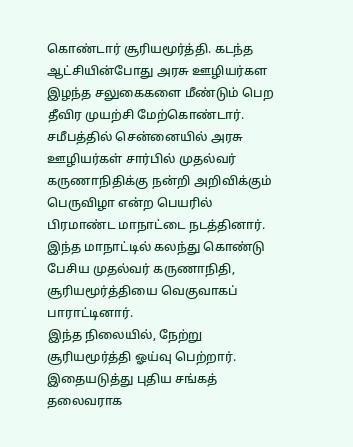கொண்டார் சூரியமூர்த்தி. கடந்த ஆட்சியின்போது அரசு ஊழியர்கள இழந்த சலுகைகளை மீண்டும் பெற தீவிர முயற்சி மேற்கொண்டார். சமீபத்தில் சென்னையில் அரசு ஊழியர்கள் சார்பில் முதல்வர் கருணாநிதிக்கு நன்றி அறிவிக்கும் பெருவிழா என்ற பெயரில் பிரமாண்ட மாநாட்டை நடத்தினார். இந்த மாநாட்டில் கலந்து கொண்டு பேசிய முதல்வர் கருணாநிதி, சூரியமூர்த்தியை வெகுவாகப் பாராட்டினார்.
இந்த நிலையில், நேற்று சூரியமூர்த்தி ஓய்வு பெற்றார். இதையடுத்து புதிய சங்கத் தலைவராக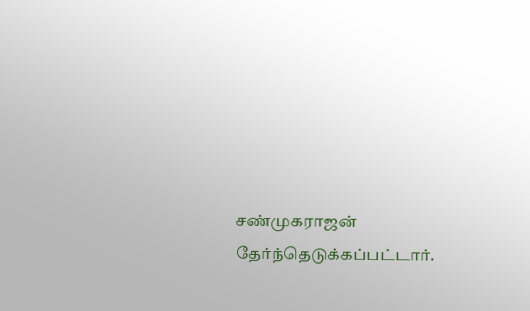சண்முகராஜன் தேர்ந்தெடுக்கப்பட்டார்.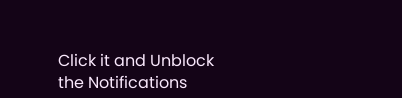Click it and Unblock the Notifications